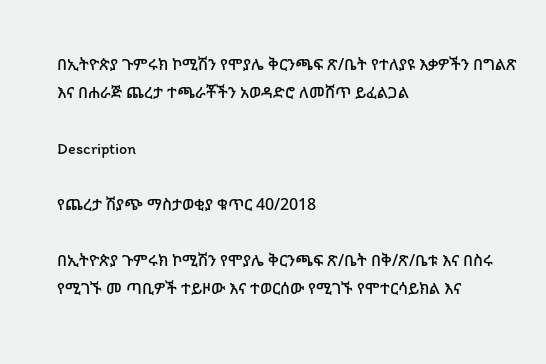በኢትዮጵያ ጉምሩክ ኮሚሽን የሞያሌ ቅርንጫፍ ጽ/ቤት የተለያዩ እቃዎችን በግልጽ እና በሐራጅ ጨረታ ተጫራቾችን አወዳድሮ ለመሸጥ ይፈልጋል

Description

የጨረታ ሽያጭ ማስታወቂያ ቁጥር 40/2018

በኢትዮጵያ ጉምሩክ ኮሚሽን የሞያሌ ቅርንጫፍ ጽ/ቤት በቅ/ጽ/ቤቱ እና በስሩ የሚገኙ መ ጣቢዎች ተይዞው እና ተወርሰው የሚገኙ የሞተርሳይክል እና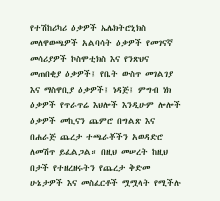የተሽከሪካሪ ዕቃዎች ኤሌክትሮኒክስ መለዋወጫዎች አልባሳት ዕቃዎች የመገናኛ መሳሪያዎች ኮስሞቲክስ እና የንጽህና መጠበቂያ ዕቃዎች፤ የቤት ውስጥ መገልገያ እና ማስዋቢያ ዕቃዎች፤ ነዳጅ፤ ምግብ ነክ ዕቃዎች የጥራጥሬ እህሎች እንዲሁም ሎሎች ዕቃዎች መኪናን ጨምሮ በግልጽ እና በሐራጅ ጨረታ ተጫራቾችን አወዳድሮ ለመሽጥ ይፈልጋል። በዚህ መሠረት ከዚህ በታች የተዘረዘሩትን የጨረታ ቅድመ ሁኔታዎች እና መስፈርቶች ሟሟላት የሚችሉ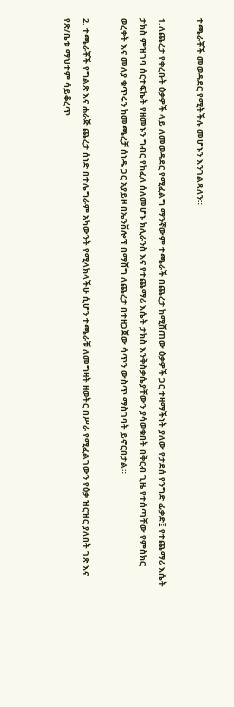ተጫራቾች መወዳደር የሚትችሉ መሆኑን እንገልጻለን።

1.ለጨረታ የቀረቡት ዕቃዎች ላይ ለመወዳደር የሚፈልግ ማንኛውም ተጫራች በጨረታ ከሚሸጠው ዕቃዎች ጋር ተዛማችነት ያለው የታደሰ የንግድ ፊቃድ፤ የተጨማሪ እሴት ታክስ ምዝገባ ሰርተፍኬት የዘመኑን ግብር የከፈለ ሰለመሆኑ ክሊራንስ እና የተጨማሪ እሴት ታክስ እንቅስቃሴያቸውን ያሳወቁበት በቅርብ ጊዜ የተሰጣቸው የምስክር ወረቀት እና መለያ ቁጥሩን ከመጫረቻ ሰነዱ ጋር አያይዞ በኤንቨሎፕ በማሸግ ለጨረታ በተዘጋጀው ሳጥን ውስጥ ማስገባት ይኖርበታል።

2. ተጫራቾች የግልጽ እና ሐራጅ ጨረታ ሰነድ በተሌግራም አካውንት የሚላክላችሁ ሲሆን ተጫራቹ ለመግዛት ዘወትር በሥራ የሚፈልገውን የዕቃ ዝርዝር ያለበት ገጽ እና የጽ/ቤቱ ማህተም ሳይቆረጥ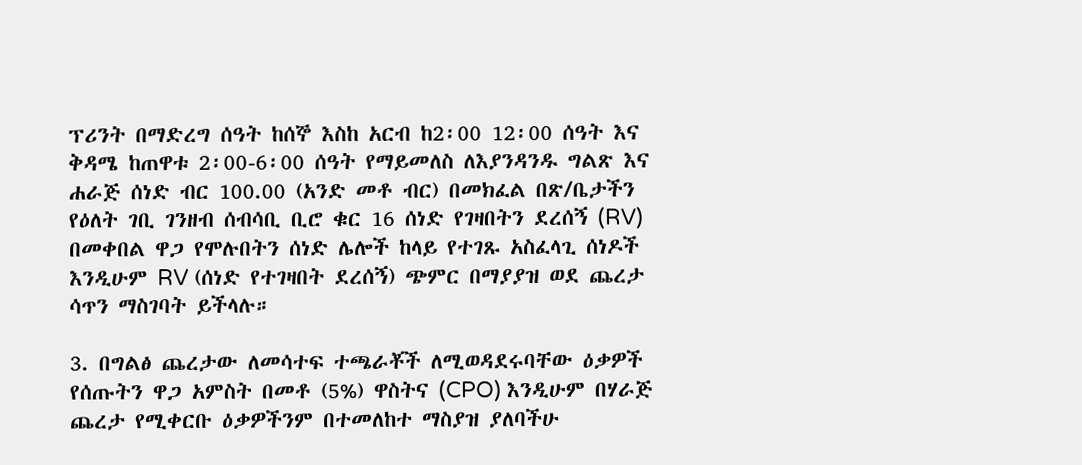ፕሪንት በማድረግ ሰዓት ከሰኞ እስከ አርብ ከ2፡00 12፡00 ሰዓት እና ቅዳሜ ከጠዋቱ 2፡00-6፡00 ሰዓት የማይመለስ ለእያንዳንዱ ግልጽ እና ሐራጅ ሰነድ ብር 100.00 (አንድ መቶ ብር) በመክፈል በጽ/ቤታችን የዕለት ገቢ ገንዘብ ሰብሳቢ ቢሮ ቁር 16 ሰነድ የገዛበትን ደረሰኝ (RV) በመቀበል ዋጋ የሞሉበትን ሰነድ ሌሎች ከላይ የተገጹ አስፈላጊ ሰነዶች እንዲሁም RV (ሰነድ የተገዛበት ደረሰኝ) ጭምር በማያያዝ ወደ ጨረታ ሳጥን ማስገባት ይችላሉ።

3. በግልፅ ጨረታው ለመሳተፍ ተጫራቾች ለሚወዳደሩባቸው ዕቃዎች የሰጡትን ዋጋ አምስት በመቶ (5%) ዋስትና (CPO) እንዲሁም በሃራጅ ጨረታ የሚቀርቡ ዕቃዎችንም በተመለከተ ማስያዝ ያለባችሁ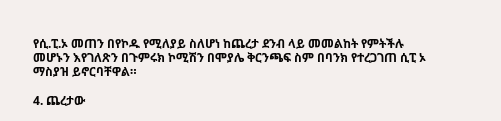የሲ.ፒ.ኦ መጠን በየኮዱ የሚለያይ ስለሆነ ከጨረታ ደንብ ላይ መመልከት የምትችሉ መሆኑን እየገለጽን በጉምሩክ ኮሚሽን በሞያሌ ቅርንጫፍ ስም በባንክ የተረጋገጠ ሲፒ ኦ ማስያዝ ይኖርባቸዋል።

4. ጨረታው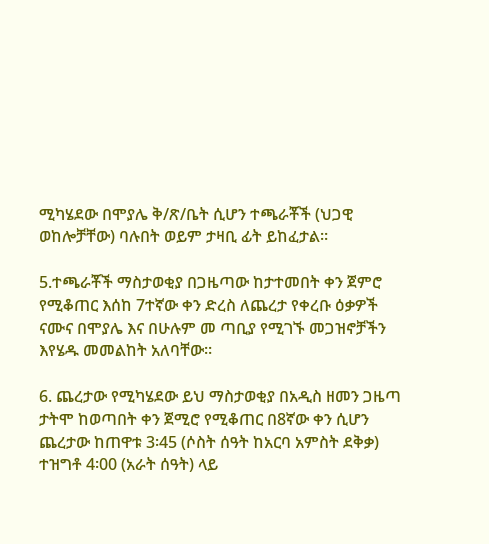ሚካሄደው በሞያሌ ቅ/ጽ/ቤት ሲሆን ተጫራቾች (ህጋዊ ወከሎቻቸው) ባሉበት ወይም ታዛቢ ፊት ይከፈታል።

5.ተጫራቾች ማስታወቂያ በጋዜጣው ከታተመበት ቀን ጀምሮ የሚቆጠር እሰከ 7ተኛው ቀን ድረስ ለጨረታ የቀረቡ ዕቃዎች ናሙና በሞያሌ እና በሁሉም መ ጣቢያ የሚገኙ መጋዝኖቻችን እየሄዱ መመልከት አለባቸው።

6. ጨረታው የሚካሄደው ይህ ማስታወቂያ በአዲስ ዘመን ጋዜጣ ታትሞ ከወጣበት ቀን ጀሚሮ የሚቆጠር በ8ኛው ቀን ሲሆን ጨረታው ከጠዋቱ 3፡45 (ሶስት ሰዓት ከአርባ አምስት ደቅቃ) ተዝግቶ 4፡00 (አራት ሰዓት) ላይ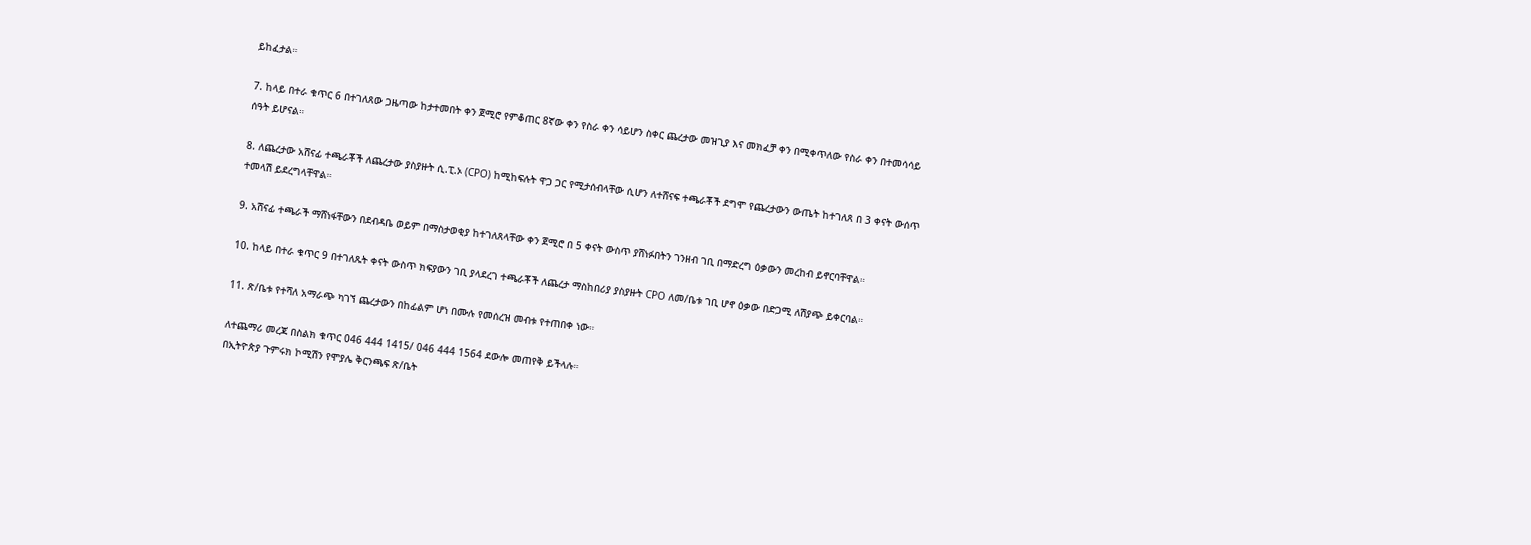ይከፈታል።

7. ከላይ በተራ ቁጥር 6 በተገለጸው ጋዜጣው ከታተመበት ቀን ጀሚሮ የምቆጠር 8ኛው ቀን የስራ ቀን ሳይሆን ስቀር ጨረታው መዝጊያ እና መክፈቻ ቀን በሚቀጥለው የስራ ቀን በተመሳሳይ ሰዓት ይሆናል።

8. ለጨረታው አሸናፊ ተጫራቾች ለጨረታው ያስያዙት ሲ.ፒ.ኦ (CPO) ከሚከፍሉት ዋጋ ጋር የሚታሰብላቸው ሲሆን ለተሸናፍ ተጫራቾች ደግሞ የጨረታውን ውጤት ከተገለጸ በ 3 ቀናት ውሰጥ ተመላሽ ይደረግላቸዋል።

9. አሸናፊ ተጫራች ማሸነፋቸውን በደብዳቤ ወይም በማስታወቂያ ከተገለጸላቸው ቀን ጀሚሮ በ 5 ቀናት ውስጥ ያሸነፉበትን ገንዘብ ገቢ በማድረግ ዕቃውን መረከብ ይኖርባቸዋል።

10. ከላይ በተራ ቁጥር 9 በተገለጹት ቀናት ውስጥ ክፍያውን ገቢ ያላደረገ ተጫራቾች ለጨረታ ማስከበሪያ ያስያዙት CPO ለመ/ቤቱ ገቢ ሆኖ ዕቃው በድጋሚ ለሽያጭ ይቀርባል።

11. ጽ/ቤቱ የተሻለ አማራጭ ካገኘ ጨረታውን በከፊልም ሆነ በሙሉ የመሰረዝ መብቱ የተጠበቀ ነው።

ለተጨማሪ መረጃ በስልክ ቁጥር 046 444 1415/ 046 444 1564 ደውሎ መጠየቅ ይችላሉ።
በኢትዮጵያ ጉምሩክ ኮሚሽን የሞያሌ ቅርንጫፍ ጽ/ቤት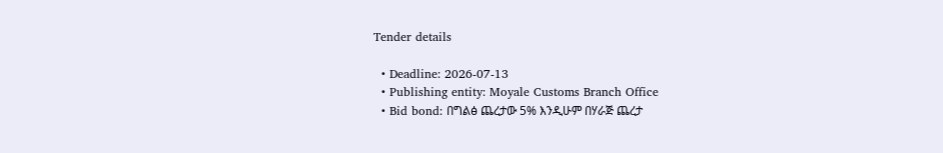Tender details

  • Deadline: 2026-07-13
  • Publishing entity: Moyale Customs Branch Office
  • Bid bond: በግልፅ ጨረታው 5% እንዲሁም በሃራጅ ጨረታ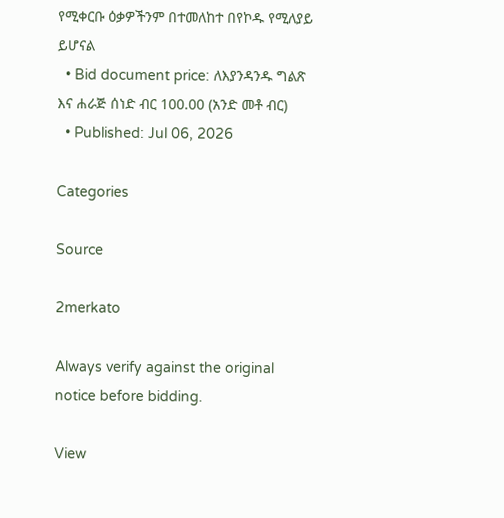የሚቀርቡ ዕቃዎችንም በተመለከተ በየኮዱ የሚለያይ ይሆናል
  • Bid document price: ለእያንዳንዱ ግልጽ እና ሐራጅ ሰነድ ብር 100.00 (አንድ መቶ ብር)
  • Published: Jul 06, 2026

Categories

Source

2merkato

Always verify against the original notice before bidding.

View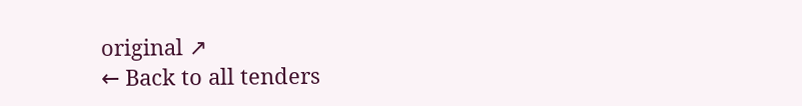original ↗
← Back to all tenders